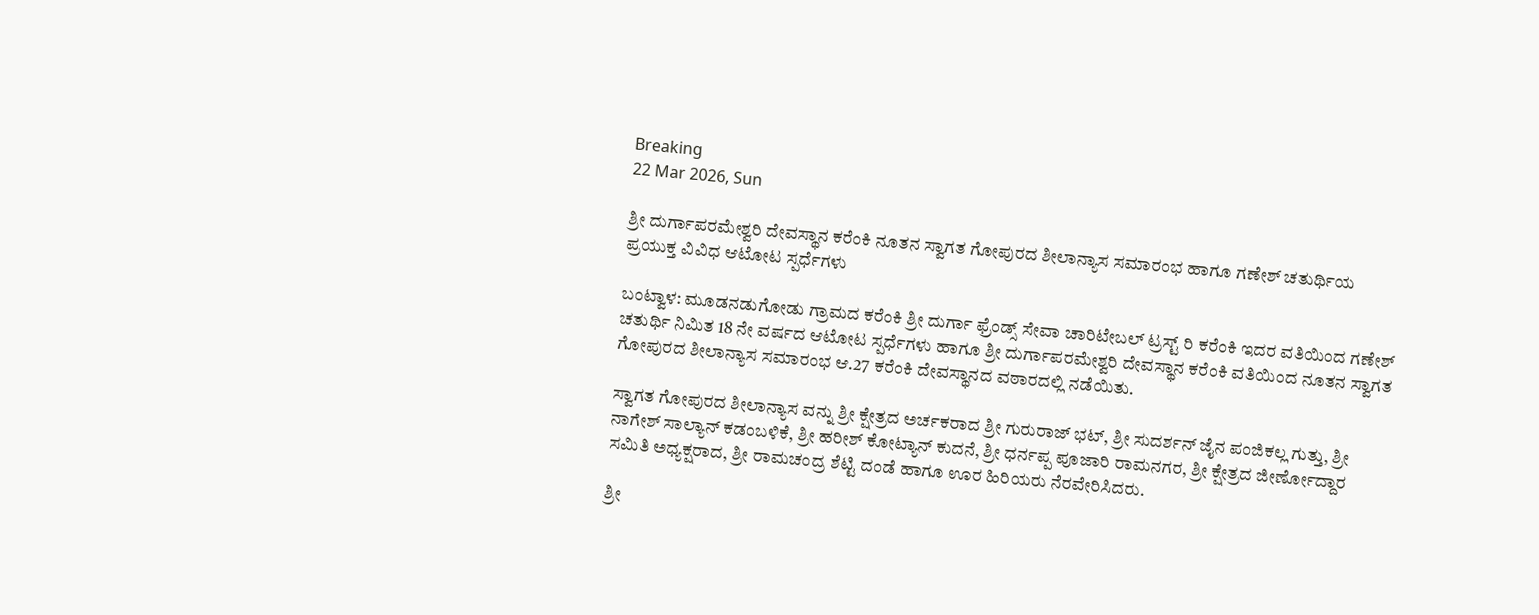Breaking
22 Mar 2026, Sun

ಶ್ರೀ ದುರ್ಗಾಪರಮೇಶ್ವರಿ ದೇವಸ್ಥಾನ ಕರೆಂಕಿ ನೂತನ ಸ್ವಾಗತ ಗೋಪುರದ ಶೀಲಾನ್ಯಾಸ ಸಮಾರಂಭ ಹಾಗೂ ಗಣೇಶ್ ಚತುರ್ಥಿಯ ಪ್ರಯುಕ್ತ ವಿವಿಧ ಆಟೋಟ ಸ್ಪರ್ಧೆಗಳು

ಬಂಟ್ವಾಳ: ಮೂಡನಡುಗೋಡು ಗ್ರಾಮದ ಕರೆಂಕಿ ಶ್ರೀ ದುರ್ಗಾ ಫ್ರೆಂಡ್ಸ್ ಸೇವಾ ಚಾರಿಟೇಬಲ್ ಟ್ರಸ್ಟ್ ರಿ ಕರೆಂಕಿ ಇದರ ವತಿಯಿಂದ ಗಣೇಶ್ ಚತುರ್ಥಿ ನಿಮಿತ 18 ನೇ ವರ್ಷದ ಆಟೋಟ ಸ್ಪರ್ಧೆಗಳು ಹಾಗೂ ಶ್ರೀ ದುರ್ಗಾಪರಮೇಶ್ವರಿ ದೇವಸ್ಥಾನ ಕರೆಂಕಿ ವತಿಯಿಂದ ನೂತನ ಸ್ವಾಗತ ಗೋಪುರದ ಶೀಲಾನ್ಯಾಸ ಸಮಾರಂಭ ಆ.27 ಕರೆಂಕಿ ದೇವಸ್ಥಾನದ ವಠಾರದಲ್ಲಿ ನಡೆಯಿತು.

ಸ್ವಾಗತ ಗೋಪುರದ ಶೀಲಾನ್ಯಾಸ ವನ್ನು ಶ್ರೀ ಕ್ಷೇತ್ರದ ಅರ್ಚಕರಾದ ಶ್ರೀ ಗುರುರಾಜ್ ಭಟ್, ಶ್ರೀ ಸುದರ್ಶನ್ ಜೈನ ಪಂಜಿಕಲ್ಲ ಗುತ್ತು, ಶ್ರೀ ನಾಗೇಶ್ ಸಾಲ್ಯಾನ್ ಕಡಂಬಳಿಕೆ, ಶ್ರೀ ಹರೀಶ್ ಕೋಟ್ಯಾನ್ ಕುದನೆ, ಶ್ರೀ ಧರ್ನಪ್ಪ ಪೂಜಾರಿ ರಾಮನಗರ, ಶ್ರೀ ಕ್ಷೇತ್ರದ ಜೀರ್ಣೋದ್ದಾರ ಸಮಿತಿ ಅಧ್ಯಕ್ಷರಾದ, ಶ್ರೀ ರಾಮಚಂದ್ರ ಶೆಟ್ಟಿ ದಂಡೆ ಹಾಗೂ ಊರ ಹಿರಿಯರು ನೆರವೇರಿಸಿದರು.

ಶ್ರೀ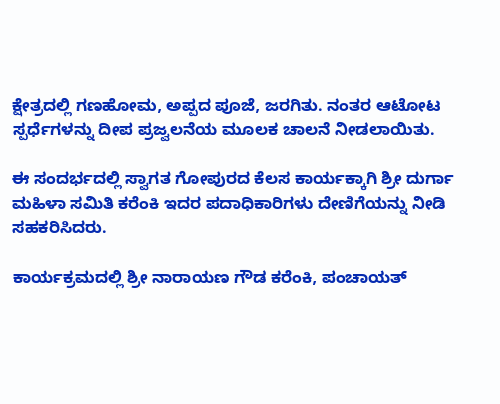ಕ್ಷೇತ್ರದಲ್ಲಿ ಗಣಹೋಮ, ಅಪ್ಪದ ಪೂಜೆ, ಜರಗಿತು. ನಂತರ ಆಟೋಟ ಸ್ಪರ್ಧೆಗಳನ್ನು ದೀಪ ಪ್ರಜ್ವಲನೆಯ ಮೂಲಕ ಚಾಲನೆ ನೀಡಲಾಯಿತು.

ಈ ಸಂದರ್ಭದಲ್ಲಿ ಸ್ವಾಗತ ಗೋಪುರದ ಕೆಲಸ ಕಾರ್ಯಕ್ಕಾಗಿ ಶ್ರೀ ದುರ್ಗಾ ಮಹಿಳಾ ಸಮಿತಿ ಕರೆಂಕಿ ಇದರ ಪದಾಧಿಕಾರಿಗಳು ದೇಣಿಗೆಯನ್ನು ನೀಡಿ ಸಹಕರಿಸಿದರು.

ಕಾರ್ಯಕ್ರಮದಲ್ಲಿ ಶ್ರೀ ನಾರಾಯಣ ಗೌಡ ಕರೆಂಕಿ, ಪಂಚಾಯತ್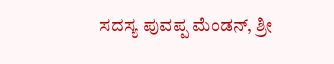ಸದಸ್ಯ ಪುವಪ್ಪ ಮೆಂಡನ್, ಶ್ರೀ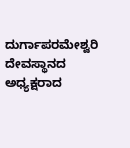ದುರ್ಗಾಪರಮೇಶ್ವರಿ ದೇವಸ್ಥಾನದ ಅಧ್ಯಕ್ಷರಾದ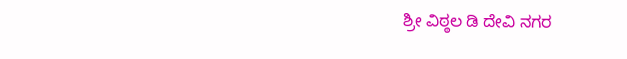ಶ್ರೀ ವಿಠ್ಠಲ ಡಿ ದೇವಿ ನಗರ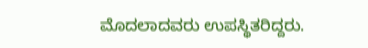ಮೊದಲಾದವರು ಉಪಸ್ಥಿತರಿದ್ದರು.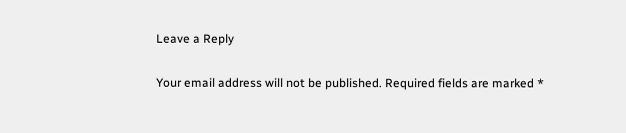Leave a Reply

Your email address will not be published. Required fields are marked *